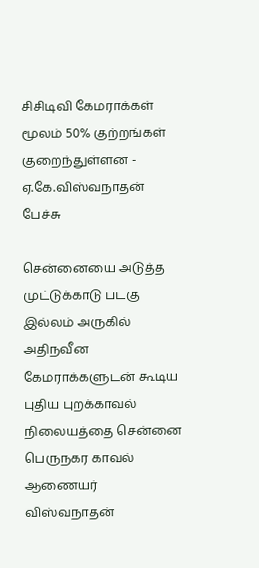சிசிடிவி கேமராக்கள் மூலம் 50% குற்றங்கள் குறைந்துள்ளன - ஏ.கே.விஸ்வநாதன் பேச்சு

சென்னையை அடுத்த முட்டுக்காடு படகு இல்லம் அருகில் அதிநவீன கேமராக்களுடன் கூடிய புதிய புறக்காவல் நிலையத்தை சென்னை பெருநகர காவல் ஆணையர் விஸ்வநாதன்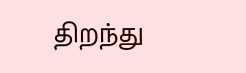திறந்து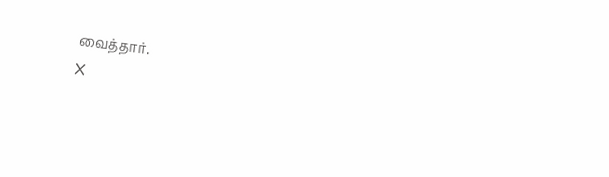வைத்தார்.
X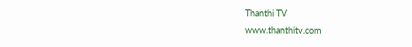Thanthi TV
www.thanthitv.com